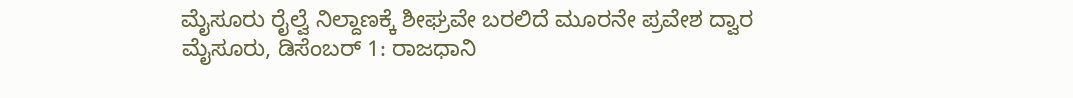ಮೈಸೂರು ರೈಲ್ವೆ ನಿಲ್ದಾಣಕ್ಕೆ ಶೀಘ್ರವೇ ಬರಲಿದೆ ಮೂರನೇ ಪ್ರವೇಶ ದ್ವಾರ
ಮೈಸೂರು, ಡಿಸೆಂಬರ್ 1: ರಾಜಧಾನಿ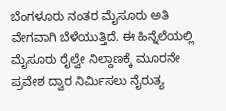ಬೆಂಗಳೂರು ನಂತರ ಮೈಸೂರು ಅತಿ ವೇಗವಾಗಿ ಬೆಳೆಯುತ್ತಿದೆ. ಈ ಹಿನ್ನೆಲೆಯಲ್ಲಿ ಮೈಸೂರು ರೈಲ್ವೇ ನಿಲ್ದಾಣಕ್ಕೆ ಮೂರನೇ ಪ್ರವೇಶ ದ್ವಾರ ನಿರ್ಮಿಸಲು ನೈರುತ್ಯ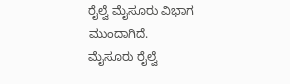ರೈಲ್ವೆ ಮೈಸೂರು ವಿಭಾಗ ಮುಂದಾಗಿದೆ.
ಮೈಸೂರು ರೈಲ್ವೆ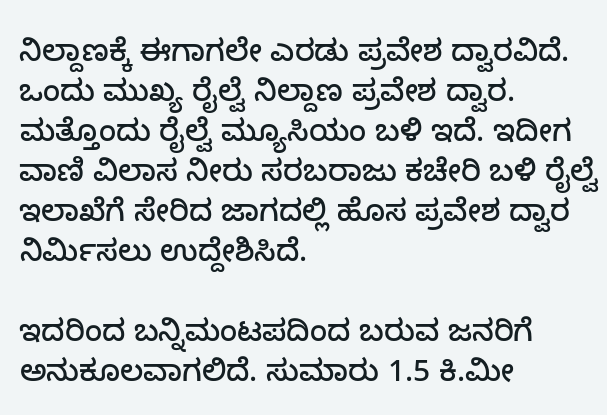ನಿಲ್ದಾಣಕ್ಕೆ ಈಗಾಗಲೇ ಎರಡು ಪ್ರವೇಶ ದ್ವಾರವಿದೆ. ಒಂದು ಮುಖ್ಯ ರೈಲ್ವೆ ನಿಲ್ದಾಣ ಪ್ರವೇಶ ದ್ವಾರ. ಮತ್ತೊಂದು ರೈಲ್ವೆ ಮ್ಯೂಸಿಯಂ ಬಳಿ ಇದೆ. ಇದೀಗ ವಾಣಿ ವಿಲಾಸ ನೀರು ಸರಬರಾಜು ಕಚೇರಿ ಬಳಿ ರೈಲ್ವೆ ಇಲಾಖೆಗೆ ಸೇರಿದ ಜಾಗದಲ್ಲಿ ಹೊಸ ಪ್ರವೇಶ ದ್ವಾರ ನಿರ್ಮಿಸಲು ಉದ್ದೇಶಿಸಿದೆ.

ಇದರಿಂದ ಬನ್ನಿಮಂಟಪದಿಂದ ಬರುವ ಜನರಿಗೆ ಅನುಕೂಲವಾಗಲಿದೆ. ಸುಮಾರು 1.5 ಕಿ.ಮೀ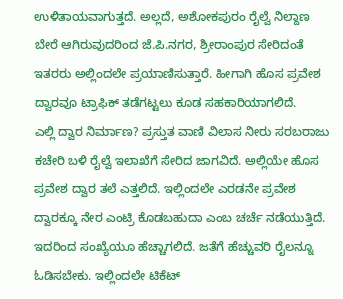ಉಳಿತಾಯವಾಗುತ್ತದೆ. ಅಲ್ಲದೆ, ಅಶೋಕಪುರಂ ರೈಲ್ವೆ ನಿಲ್ದಾಣ ಬೇರೆ ಆಗಿರುವುದರಿಂದ ಜೆ.ಪಿ.ನಗರ, ಶ್ರೀರಾಂಪುರ ಸೇರಿದಂತೆ ಇತರರು ಅಲ್ಲಿಂದಲೇ ಪ್ರಯಾಣಿಸುತ್ತಾರೆ. ಹೀಗಾಗಿ ಹೊಸ ಪ್ರವೇಶ ದ್ವಾರವೂ ಟ್ರಾಫಿಕ್ ತಡೆಗಟ್ಟಲು ಕೂಡ ಸಹಕಾರಿಯಾಗಲಿದೆ.
ಎಲ್ಲಿ ದ್ವಾರ ನಿರ್ಮಾಣ? ಪ್ರಸ್ತುತ ವಾಣಿ ವಿಲಾಸ ನೀರು ಸರಬರಾಜು ಕಚೇರಿ ಬಳಿ ರೈಲ್ವೆ ಇಲಾಖೆಗೆ ಸೇರಿದ ಜಾಗವಿದೆ. ಅಲ್ಲಿಯೇ ಹೊಸ ಪ್ರವೇಶ ದ್ವಾರ ತಲೆ ಎತ್ತಲಿದೆ. ಇಲ್ಲಿಂದಲೇ ಎರಡನೇ ಪ್ರವೇಶ ದ್ವಾರಕ್ಕೂ ನೇರ ಎಂಟ್ರಿ ಕೊಡಬಹುದಾ ಎಂಬ ಚರ್ಚೆ ನಡೆಯುತ್ತಿದೆ.
ಇದರಿಂದ ಸಂಖ್ಯೆಯೂ ಹೆಚ್ಚಾಗಲಿದೆ. ಜತೆಗೆ ಹೆಚ್ಚುವರಿ ರೈಲನ್ನೂ ಓಡಿಸಬೇಕು. ಇಲ್ಲಿಂದಲೇ ಟಿಕೆಟ್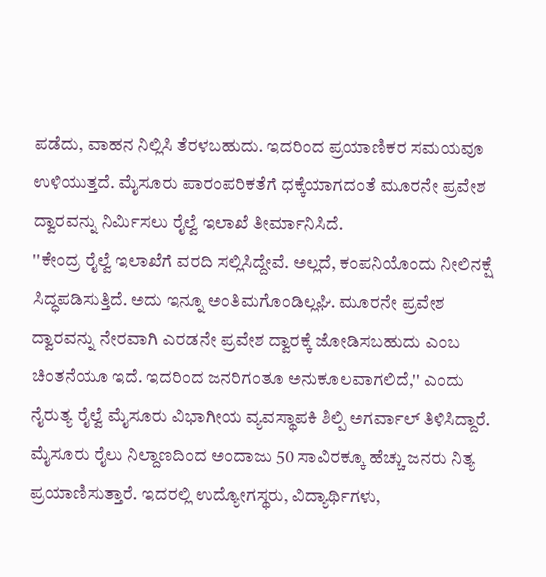ಪಡೆದು, ವಾಹನ ನಿಲ್ಲಿಸಿ ತೆರಳಬಹುದು. ಇದರಿಂದ ಪ್ರಯಾಣಿಕರ ಸಮಯವೂ ಉಳಿಯುತ್ತದೆ. ಮೈಸೂರು ಪಾರಂಪರಿಕತೆಗೆ ಧಕ್ಕೆಯಾಗದಂತೆ ಮೂರನೇ ಪ್ರವೇಶ ದ್ವಾರವನ್ನು ನಿರ್ಮಿಸಲು ರೈಲ್ವೆ ಇಲಾಖೆ ತೀರ್ಮಾನಿಸಿದೆ.
''ಕೇಂದ್ರ ರೈಲ್ವೆ ಇಲಾಖೆಗೆ ವರದಿ ಸಲ್ಲಿಸಿದ್ದೇವೆ. ಅಲ್ಲದೆ, ಕಂಪನಿಯೊಂದು ನೀಲಿನಕ್ಷೆ ಸಿದ್ಧಪಡಿಸುತ್ತಿದೆ. ಅದು ಇನ್ನೂ ಅಂತಿಮಗೊಂಡಿಲ್ಲಘಿ. ಮೂರನೇ ಪ್ರವೇಶ ದ್ವಾರವನ್ನು ನೇರವಾಗಿ ಎರಡನೇ ಪ್ರವೇಶ ದ್ವಾರಕ್ಕೆ ಜೋಡಿಸಬಹುದು ಎಂಬ ಚಿಂತನೆಯೂ ಇದೆ. ಇದರಿಂದ ಜನರಿಗಂತೂ ಅನುಕೂಲವಾಗಲಿದೆ,'' ಎಂದು ನೈರುತ್ಯ ರೈಲ್ವೆ ಮೈಸೂರು ವಿಭಾಗೀಯ ವ್ಯವಸ್ಥಾಪಕಿ ಶಿಲ್ಪಿ ಅಗರ್ವಾಲ್ ತಿಳಿಸಿದ್ದಾರೆ.
ಮೈಸೂರು ರೈಲು ನಿಲ್ದಾಣದಿಂದ ಅಂದಾಜು 50 ಸಾವಿರಕ್ಕೂ ಹೆಚ್ಚು ಜನರು ನಿತ್ಯ ಪ್ರಯಾಣಿಸುತ್ತಾರೆ. ಇದರಲ್ಲಿ ಉದ್ಯೋಗಸ್ಥರು, ವಿದ್ಯಾರ್ಥಿಗಳು,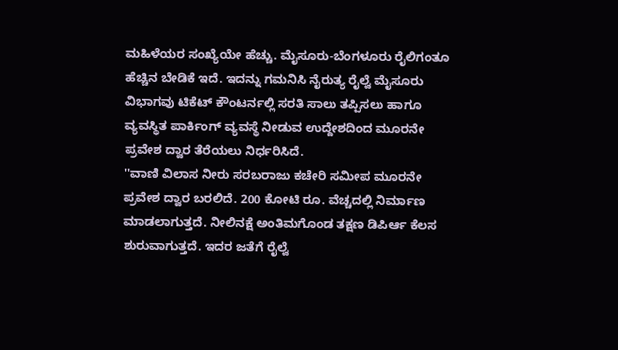ಮಹಿಳೆಯರ ಸಂಖ್ಯೆಯೇ ಹೆಚ್ಚು. ಮೈಸೂರು-ಬೆಂಗಳೂರು ರೈಲಿಗಂತೂ ಹೆಚ್ಚಿನ ಬೇಡಿಕೆ ಇದೆ. ಇದನ್ನು ಗಮನಿಸಿ ನೈರುತ್ಯ ರೈಲ್ವೆ ಮೈಸೂರು ವಿಭಾಗವು ಟಿಕೆಟ್ ಕೌಂಟರ್ನಲ್ಲಿ ಸರತಿ ಸಾಲು ತಪ್ಪಿಸಲು ಹಾಗೂ ವ್ಯವಸ್ಥಿತ ಪಾರ್ಕಿಂಗ್ ವ್ಯವಸ್ಥೆ ನೀಡುವ ಉದ್ದೇಶದಿಂದ ಮೂರನೇ ಪ್ರವೇಶ ದ್ವಾರ ತೆರೆಯಲು ನಿರ್ಧರಿಸಿದೆ.
''ವಾಣಿ ವಿಲಾಸ ನೀರು ಸರಬರಾಜು ಕಚೇರಿ ಸಮೀಪ ಮೂರನೇ ಪ್ರವೇಶ ದ್ವಾರ ಬರಲಿದೆ. 200 ಕೋಟಿ ರೂ. ವೆಚ್ಚದಲ್ಲಿ ನಿರ್ಮಾಣ ಮಾಡಲಾಗುತ್ತದೆ. ನೀಲಿನಕ್ಷೆ ಅಂತಿಮಗೊಂಡ ತಕ್ಷಣ ಡಿಪಿರ್ಆ ಕೆಲಸ ಶುರುವಾಗುತ್ತದೆ. ಇದರ ಜತೆಗೆ ರೈಲ್ವೆ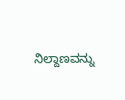ನಿಲ್ದಾಣವನ್ನು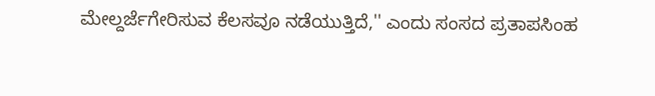ಮೇಲ್ದರ್ಜೆಗೇರಿಸುವ ಕೆಲಸವೂ ನಡೆಯುತ್ತಿದೆ,'' ಎಂದು ಸಂಸದ ಪ್ರತಾಪಸಿಂಹ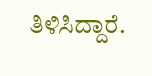ತಿಳಿಸಿದ್ದಾರೆ.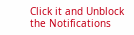Click it and Unblock the Notifications